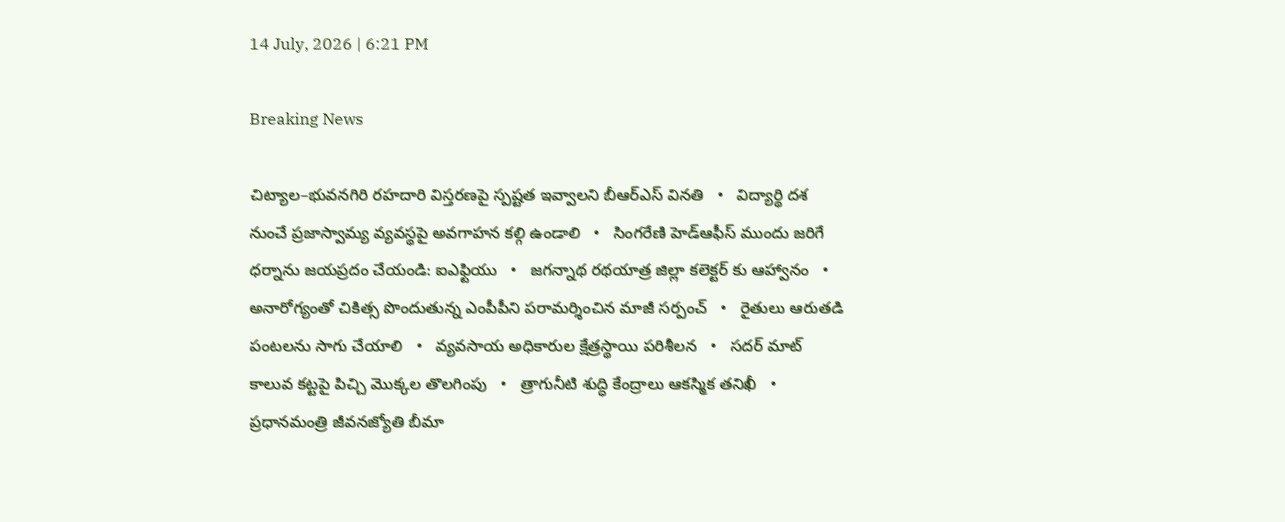14 July, 2026 | 6:21 PM

Breaking News

చిట్యాల–భువనగిరి రహదారి విస్తరణపై స్పష్టత ఇవ్వాలని బీఆర్ఎస్ వినతి   •   విద్యార్థి దశ నుంచే ప్రజాస్వామ్య వ్యవస్థపై అవగాహన కల్గి ఉండాలి   •   సింగరేణి హెడ్ఆఫీస్ ముందు జరిగే ధర్నాను జయప్రదం చేయండి: ఐఎఫ్టియు   •   జగన్నాథ రథయాత్ర జిల్లా కలెక్టర్ కు ఆహ్వానం   •   అనారోగ్యంతో చికిత్స పొందుతున్న ఎంపీపీని పరామర్శించిన మాజీ సర్పంచ్   •   రైతులు ఆరుతడి పంటలను సాగు చేయాలి   •   వ్యవసాయ అధికారుల క్షేత్రస్థాయి పరిశీలన   •   సదర్ మాట్ కాలువ కట్టపై పిచ్చి మొక్కల తొలగింపు   •   త్రాగునీటి శుద్ధి కేంద్రాలు ఆకస్మిక తనిఖీ   •   ప్రధానమంత్రి జీవనజ్యోతి బీమా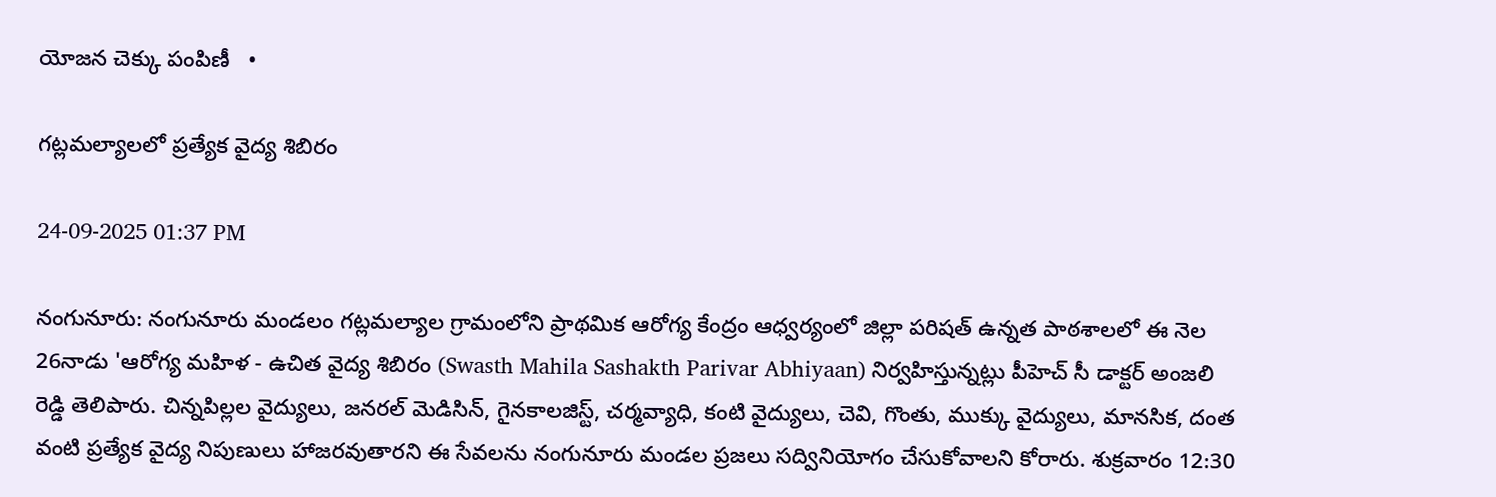యోజన చెక్కు పంపిణీ   •

గట్లమల్యాలలో ప్రత్యేక వైద్య శిబిరం

24-09-2025 01:37 PM

నంగునూరు: నంగునూరు మండలం గట్లమల్యాల గ్రామంలోని ప్రాథమిక ఆరోగ్య కేంద్రం ఆధ్వర్యంలో జిల్లా పరిషత్ ఉన్నత పాఠశాలలో ఈ నెల 26నాడు 'ఆరోగ్య మహిళ - ఉచిత వైద్య శిబిరం (Swasth Mahila Sashakth Parivar Abhiyaan) నిర్వహిస్తున్నట్లు పీహెచ్ సీ డాక్టర్ అంజలి రెడ్డి తెలిపారు. చిన్నపిల్లల వైద్యులు, జనరల్ మెడిసిన్, గైనకాలజిస్ట్, చర్మవ్యాధి, కంటి వైద్యులు, చెవి, గొంతు, ముక్కు వైద్యులు, మానసిక, దంత వంటి ప్రత్యేక వైద్య నిపుణులు హాజరవుతారని ఈ సేవలను నంగునూరు మండల ప్రజలు సద్వినియోగం చేసుకోవాలని కోరారు. శుక్రవారం 12:30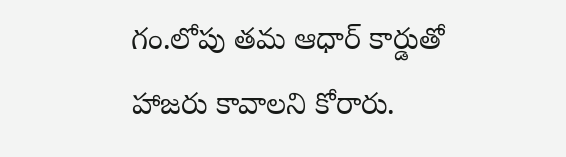గం.లోపు తమ ఆధార్ కార్డుతో హాజరు కావాలని కోరారు.